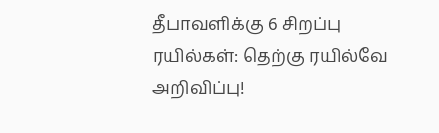தீபாவளிக்கு 6 சிறப்பு ரயில்கள்: தெற்கு ரயில்வே அறிவிப்பு!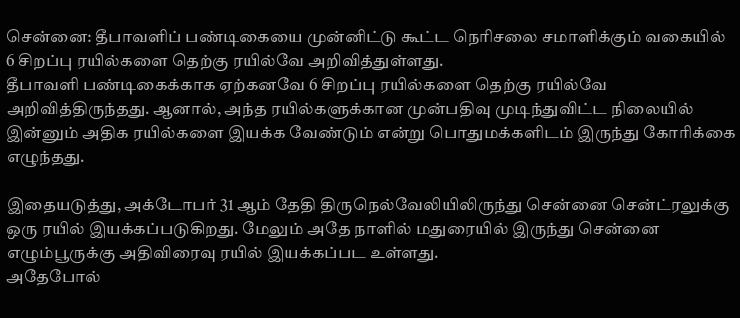சென்னை: தீபாவளிப் பண்டிகையை முன்னிட்டு கூட்ட நெரிசலை சமாளிக்கும் வகையில் 6 சிறப்பு ரயில்களை தெற்கு ரயில்வே அறிவித்துள்ளது.
தீபாவளி பண்டிகைக்காக ஏற்கனவே 6 சிறப்பு ரயில்களை தெற்கு ரயில்வே அறிவித்திருந்தது. ஆனால், அந்த ரயில்களுக்கான முன்பதிவு முடிந்துவிட்ட நிலையில் இன்னும் அதிக ரயில்களை இயக்க வேண்டும் என்று பொதுமக்களிடம் இருந்து கோரிக்கை எழுந்தது.

இதையடுத்து, அக்டோபர் 31 ஆம் தேதி திருநெல்வேலியிலிருந்து சென்னை சென்ட்ரலுக்கு ஒரு ரயில் இயக்கப்படுகிறது. மேலும் அதே நாளில் மதுரையில் இருந்து சென்னை எழும்பூருக்கு அதிவிரைவு ரயில் இயக்கப்பட உள்ளது.
அதேபோல்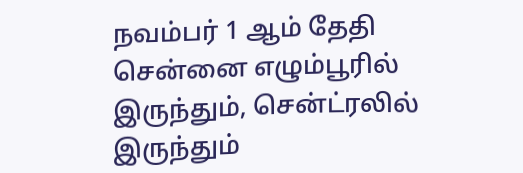நவம்பர் 1 ஆம் தேதி சென்னை எழும்பூரில் இருந்தும், சென்ட்ரலில் இருந்தும்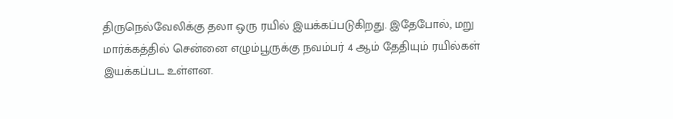திருநெல்வேலிக்கு தலா ஒரு ரயில் இயக்கப்படுகிறது. இதேபோல், மறு மார்க்கத்தில் சென்னை எழும்பூருக்கு நவம்பர் 4 ஆம் தேதியும் ரயில்கள் இயக்கப்பட உள்ளன.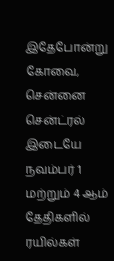இதேபோன்று கோவை, சென்னை சென்ட்ரல் இடையே நவம்பர் 1 மற்றும் 4 ஆம் தேதிகளில் ரயில்கள்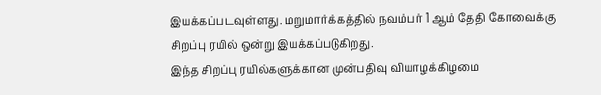இயக்கப்படவுள்ளது. மறுமார்க்கத்தில் நவம்பர் 1 ஆம் தேதி கோவைக்கு சிறப்பு ரயில் ஒன்று இயக்கப்படுகிறது.
இந்த சிறப்பு ரயில்களுக்கான முன்பதிவு வியாழக்கிழமை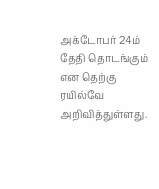அக்டோபர் 24ம் தேதி தொடங்கும் என தெற்கு ரயில்வே அறிவித்துள்ளது.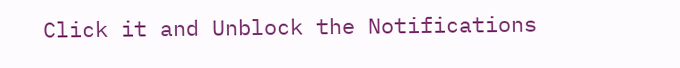Click it and Unblock the Notifications